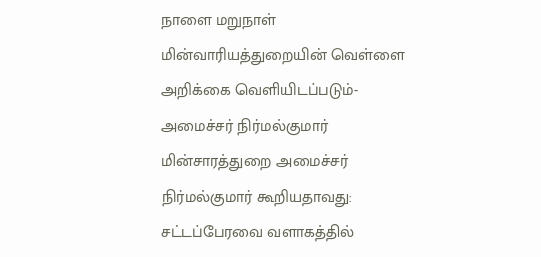நாளை மறுநாள் மின்வாரியத்துறையின் வெள்ளை அறிக்கை வெளியிடப்படும்- அமைச்சர் நிர்மல்குமார்
மின்சாரத்துறை அமைச்சர் நிர்மல்குமார் கூறியதாவது: சட்டப்பேரவை வளாகத்தில்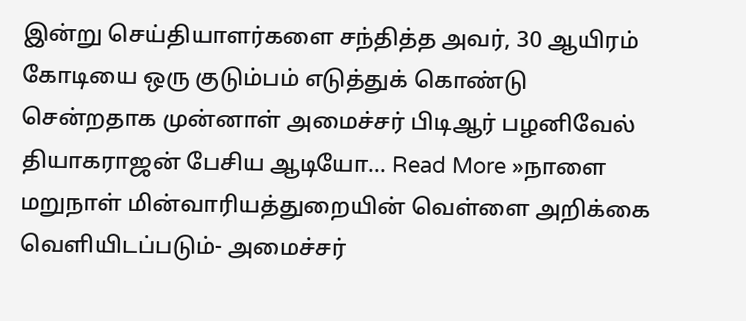இன்று செய்தியாளர்களை சந்தித்த அவர், 30 ஆயிரம் கோடியை ஒரு குடும்பம் எடுத்துக் கொண்டு சென்றதாக முன்னாள் அமைச்சர் பிடிஆர் பழனிவேல் தியாகராஜன் பேசிய ஆடியோ… Read More »நாளை மறுநாள் மின்வாரியத்துறையின் வெள்ளை அறிக்கை வெளியிடப்படும்- அமைச்சர்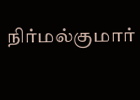நிர்மல்குமார்